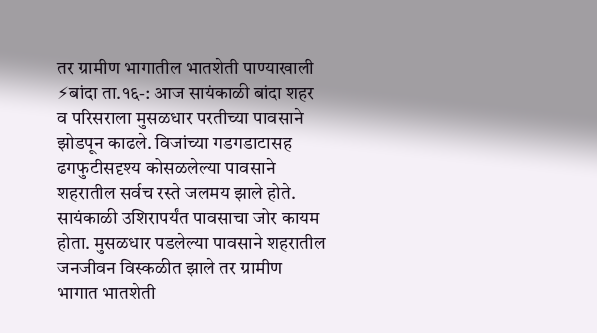तर ग्रामीण भागातील भातशेती पाण्याखाली
⚡बांदा ता.१६-: आज सायंकाळी बांदा शहर व परिसराला मुसळधार परतीच्या पावसाने झोडपून काढले. विजांच्या गडगडाटासह ढगफुटीसदृश्य कोसळलेल्या पावसाने शहरातील सर्वच रस्ते जलमय झाले होते. सायंकाळी उशिरापर्यंत पावसाचा जोर कायम होता. मुसळधार पडलेल्या पावसाने शहरातील जनजीवन विस्कळीत झाले तर ग्रामीण भागात भातशेती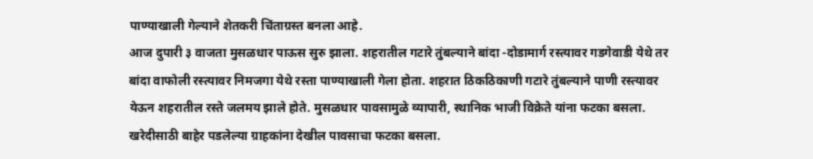पाण्याखाली गेल्याने शेतकरी चिंताग्रस्त बनला आहे.
आज दुपारी ३ वाजता मुसळधार पाऊस सुरु झाला. शहरातील गटारे तुंबल्याने बांदा -दोडामार्ग रस्त्यावर गडगेवाडी येथे तर बांदा वाफोली रस्त्यावर निमजगा येथे रस्ता पाण्याखाली गेला होता. शहरात ठिकठिकाणी गटारे तुंबल्याने पाणी रस्त्यावर येऊन शहरातील रस्ते जलमय झाले होते. मुसळधार पावसामुळे व्यापारी, स्थानिक भाजी विक्रेते यांना फटका बसला. खरेदीसाठी बाहेर पडलेल्या ग्राहकांना देखील पावसाचा फटका बसला.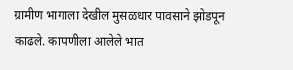ग्रामीण भागाला देखील मुसळधार पावसाने झोडपून काढले. कापणीला आलेले भात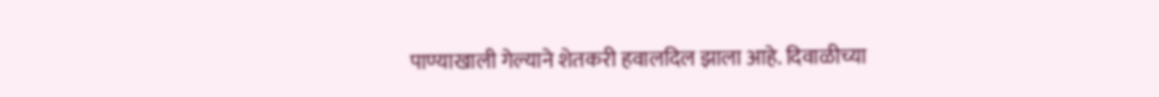पाण्याखाली गेल्याने शेतकरी हवालदिल झाला आहे. दिवाळीच्या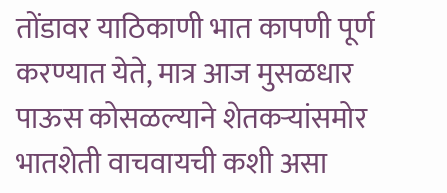तोंडावर याठिकाणी भात कापणी पूर्ण करण्यात येते, मात्र आज मुसळधार पाऊस कोसळल्याने शेतकऱ्यांसमोर भातशेती वाचवायची कशी असा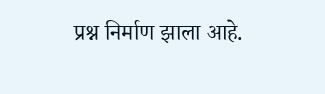प्रश्न निर्माण झाला आहे.